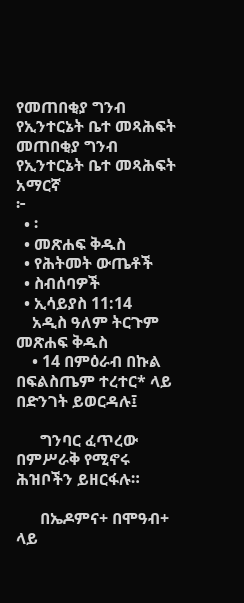የመጠበቂያ ግንብ የኢንተርኔት ቤተ መጻሕፍት
መጠበቂያ ግንብ
የኢንተርኔት ቤተ መጻሕፍት
አማርኛ
፦
  • ፡
  • መጽሐፍ ቅዱስ
  • የሕትመት ውጤቶች
  • ስብሰባዎች
  • ኢሳይያስ 11:14
    አዲስ ዓለም ትርጉም መጽሐፍ ቅዱስ
    • 14 በምዕራብ በኩል በፍልስጤም ተረተር* ላይ በድንገት ይወርዳሉ፤

      ግንባር ፈጥረው በምሥራቅ የሚኖሩ ሕዝቦችን ይዘርፋሉ።

      በኤዶምና+ በሞዓብ+ ላይ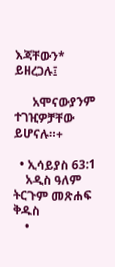እጃቸውን* ይዘረጋሉ፤

      አሞናውያንም ተገዢዎቻቸው ይሆናሉ።+

  • ኢሳይያስ 63:1
    አዲስ ዓለም ትርጉም መጽሐፍ ቅዱስ
    •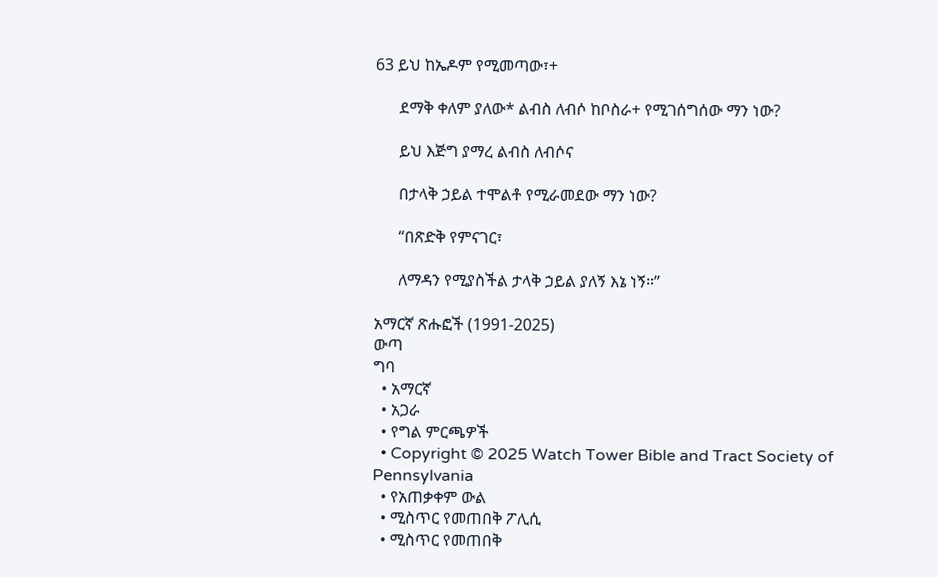63 ይህ ከኤዶም የሚመጣው፣+

      ደማቅ ቀለም ያለው* ልብስ ለብሶ ከቦስራ+ የሚገሰግሰው ማን ነው?

      ይህ እጅግ ያማረ ልብስ ለብሶና

      በታላቅ ኃይል ተሞልቶ የሚራመደው ማን ነው?

      “በጽድቅ የምናገር፣

      ለማዳን የሚያስችል ታላቅ ኃይል ያለኝ እኔ ነኝ።”

አማርኛ ጽሑፎች (1991-2025)
ውጣ
ግባ
  • አማርኛ
  • አጋራ
  • የግል ምርጫዎች
  • Copyright © 2025 Watch Tower Bible and Tract Society of Pennsylvania
  • የአጠቃቀም ውል
  • ሚስጥር የመጠበቅ ፖሊሲ
  • ሚስጥር የመጠበቅ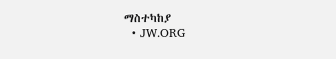ማስተካከያ
  • JW.ORG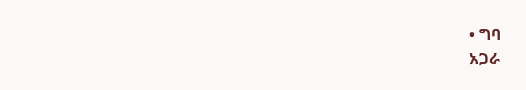• ግባ
አጋራ